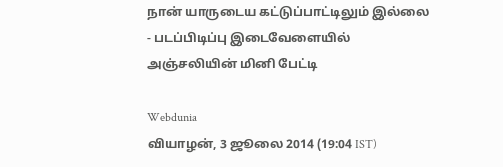நான் யாருடைய கட்டுப்பாட்டிலும் இல்லை - படப்பிடிப்பு இடைவேளையில் அஞ்சலியின் மினி பேட்டி

Webdunia
வியாழன், 3 ஜூலை 2014 (19:04 IST)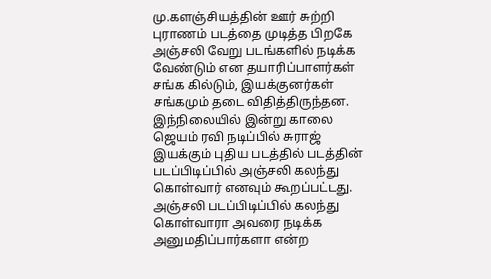மு.களஞ்சியத்தின் ஊர் சுற்றி புராணம் படத்தை முடித்த பிறகே அஞ்சலி வேறு படங்களில் நடிக்க வேண்டும் என தயாரிப்பாளர்கள் சங்க கில்டும், இயக்குனர்கள் சங்கமும் தடை விதித்திருந்தன. இந்நிலையில் இன்று காலை ஜெயம் ரவி நடிப்பில் சுராஜ் இயக்கும் புதிய படத்தில் படத்தின் படப்பிடிப்பில் அஞ்சலி கலந்து கொள்வார் எனவும் கூறப்பட்டது.
அஞ்சலி படப்பிடிப்பில் கலந்து கொள்வாரா அவரை நடிக்க அனுமதிப்பார்களா என்ற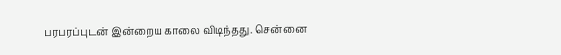பரபரப்புடன் இன்றைய காலை விடிந்தது. சென்னை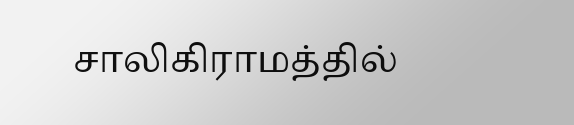சாலிகிராமத்தில்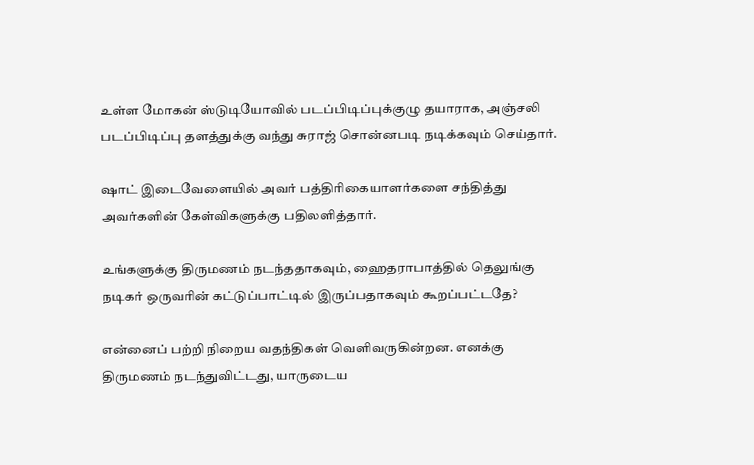உள்ள மோகன் ஸ்டுடியோவில் படப்பிடிப்புக்குழு தயாராக, அஞ்சலி படப்பிடிப்பு தளத்துக்கு வந்து சுராஜ் சொன்னபடி நடிக்கவும் செய்தார்.

ஷாட் இடைவேளையில் அவர் பத்திரிகையாளர்களை சந்தித்து அவர்களின் கேள்விகளுக்கு பதிலளித்தார்.

உங்களுக்கு திருமணம் நடந்ததாகவும், ஹைதராபாத்தில் தெலுங்கு நடிகர் ஒருவரின் கட்டுப்பாட்டில் இருப்பதாகவும் கூறப்பட்டதே?

என்னைப் பற்றி நிறைய வதந்திகள் வெளிவருகின்றன. எனக்கு திருமணம் நடந்துவிட்டது, யாருடைய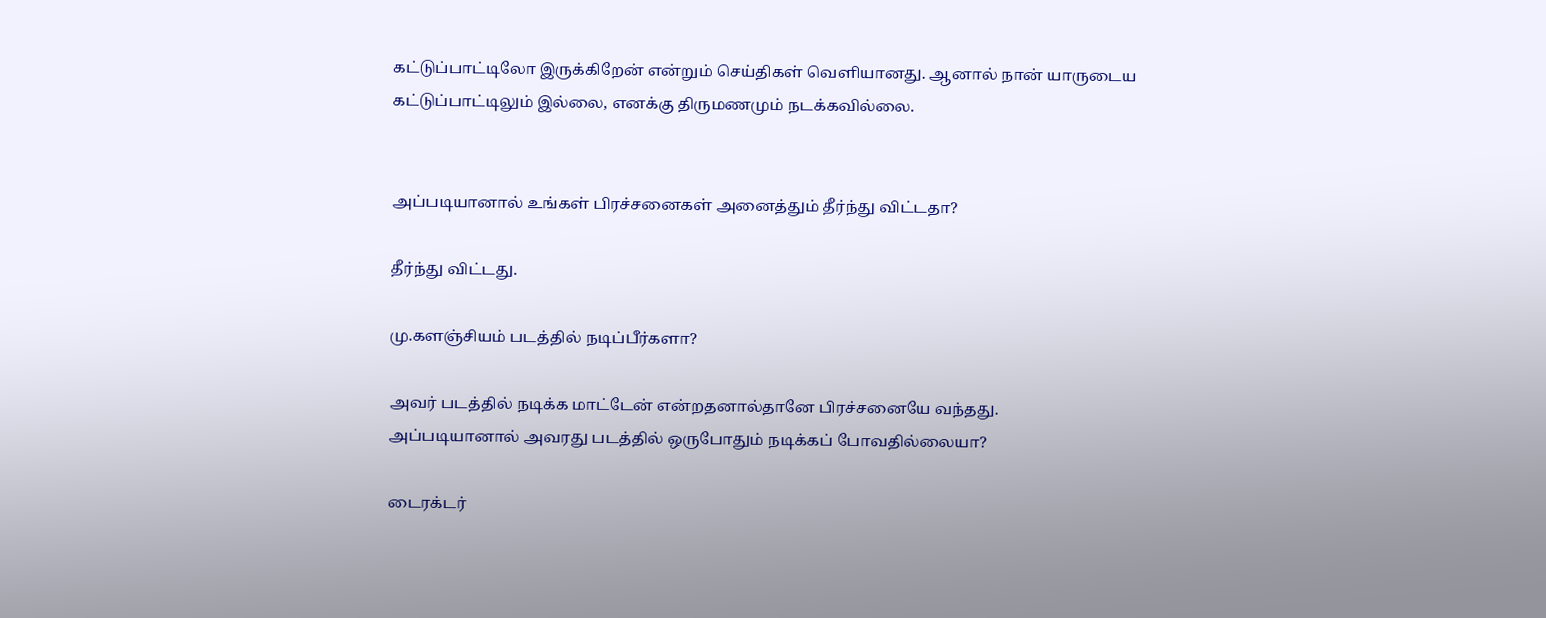கட்டுப்பாட்டிலோ இருக்கிறேன் என்றும் செய்திகள் வெளியானது. ஆனால் நான் யாருடைய கட்டுப்பாட்டிலும் இல்லை, எனக்கு திருமணமும் நடக்கவில்லை.


அப்படியானால் உங்கள் பிரச்சனைகள் அனைத்தும் தீர்ந்து விட்டதா?

தீர்ந்து விட்டது.

மு.களஞ்சியம் படத்தில் நடிப்பீர்களா?

அவர் படத்தில் நடிக்க மாட்டேன் என்றதனால்தானே பிரச்சனையே வந்தது.
அப்படியானால் அவரது படத்தில் ஒருபோதும் நடிக்கப் போவதில்லையா?

டைரக்டர்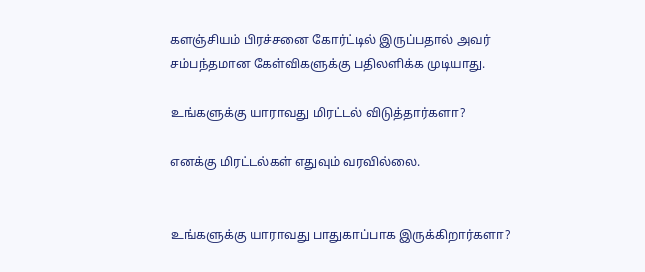களஞ்சியம் பிரச்சனை கோர்ட்டில் இருப்பதால் அவர் சம்பந்தமான கேள்விகளுக்கு பதிலளிக்க முடியாது.

உங்களுக்கு யாராவது மிரட்டல் விடுத்தார்களா?

எனக்கு மிரட்டல்கள் எதுவும் வரவில்லை.


உங்களுக்கு யாராவது பாதுகாப்பாக இருக்கிறார்களா?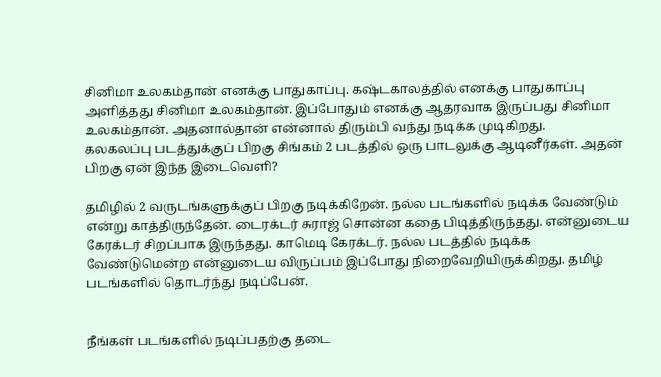சினிமா உலகம்தான் எனக்கு பாதுகாப்பு. கஷ்டகாலத்தில் எனக்கு பாதுகாப்பு அளித்தது சினிமா உலகம்தான். இப்போதும் எனக்கு ஆதரவாக இருப்பது சினிமா உலகம்தான். அதனால்தான் என்னால் திரும்பி வந்து நடிக்க முடிகிறது.
கலகலப்பு படத்துக்குப் பிறகு சிங்கம் 2 படத்தில் ஒரு பாடலுக்கு ஆடினீர்கள். அதன் பிறகு ஏன் இந்த இடைவெளி?

தமிழில் 2 வருடங்களுக்குப் பிறகு நடிக்கிறேன். நல்ல படங்களில் நடிக்க வேண்டும் என்று காத்திருந்தேன். டைரக்டர் சுராஜ் சொன்ன கதை பிடித்திருந்தது. என்னுடைய கேரக்டர் சிறப்பாக இருந்தது. காமெடி கேரக்டர். நல்ல படத்தில் நடிக்க வேண்டுமென்ற என்னுடைய விருப்பம் இப்போது நிறைவேறியிருக்கிறது. தமிழ் படங்களில் தொடர்ந்து நடிப்பேன்.


நீங்கள் படங்களில் நடிப்பதற்கு தடை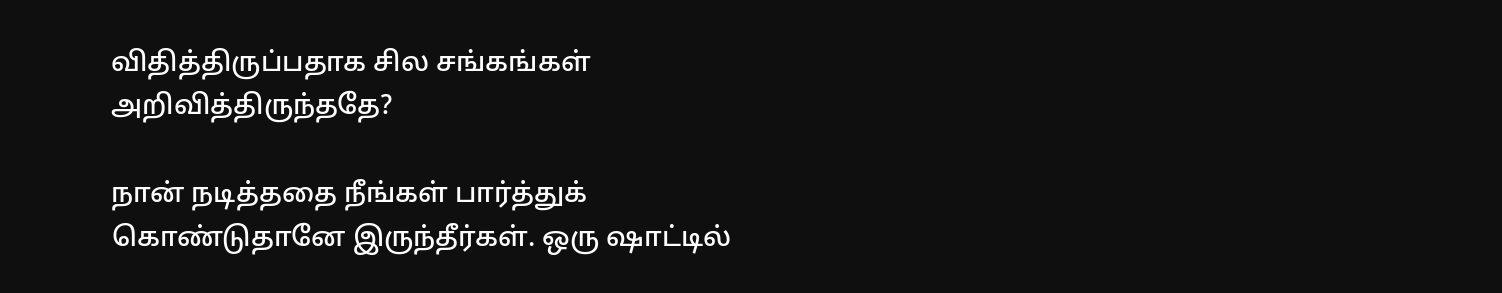விதித்திருப்பதாக சில சங்கங்கள் அறிவித்திருந்ததே?

நான் நடித்ததை நீங்கள் பார்த்துக் கொண்டுதானே இருந்தீர்கள். ஒரு ஷாட்டில்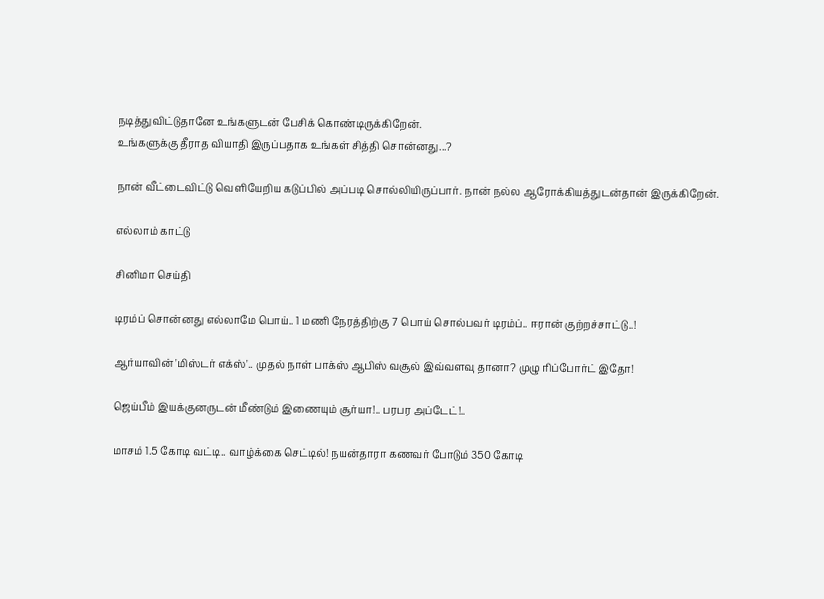நடித்துவிட்டுதானே உங்களுடன் பேசிக் கொண்டிருக்கிறேன்.
உங்களுக்கு தீராத வியாதி இருப்பதாக உங்கள் சித்தி சொன்னது...?

நான் வீட்டைவிட்டு வெளியேறிய கடுப்பில் அப்படி சொல்லியிருப்பார். நான் நல்ல ஆரோக்கியத்துடன்தான் இருக்கிறேன்.

எல்லாம் காட்டு

சினிமா செய்தி

டிரம்ப் சொன்னது எல்லாமே பொய்.. 1 மணி நேரத்திற்கு 7 பொய் சொல்பவர் டிரம்ப்.. ஈரான் குற்றச்சாட்டு..!

ஆர்யாவின் 'மிஸ்டர் எக்ஸ்'.. முதல் நாள் பாக்ஸ் ஆபிஸ் வசூல் இவ்வளவு தானா? முழு ரிப்போர்ட் இதோ!

ஜெய்பீம் இயக்குனருடன் மீண்டும் இணையும் சூர்யா!.. பரபர அப்டேட்!..

மாசம் 1.5 கோடி வட்டி.. வாழ்க்கை செட்டில்! நயன்தாரா கணவர் போடும் 350 கோடி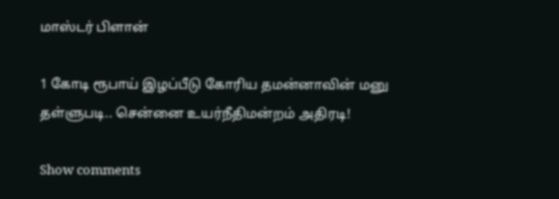மாஸ்டர் பிளான்

1 கோடி ரூபாய் இழப்பீடு கோரிய தமன்னாவின் மனு தள்ளுபடி.. சென்னை உயர்நீதிமன்றம் அதிரடி!

Show comments